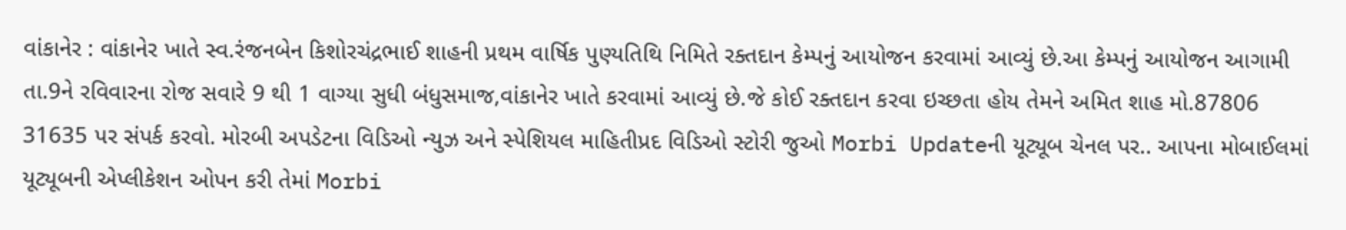વાંકાનેર : વાંકાનેર ખાતે સ્વ.રંજનબેન કિશોરચંદ્રભાઈ શાહની પ્રથમ વાર્ષિક પુણ્યતિથિ નિમિતે રક્તદાન કેમ્પનું આયોજન કરવામાં આવ્યું છે.આ કેમ્પનું આયોજન આગામી તા.9ને રવિવારના રોજ સવારે 9 થી 1 વાગ્યા સુધી બંધુસમાજ,વાંકાનેર ખાતે કરવામાં આવ્યું છે.જે કોઈ રક્તદાન કરવા ઇચ્છતા હોય તેમને અમિત શાહ મો.87806 31635 પર સંપર્ક કરવો. મોરબી અપડેટના વિડિઓ ન્યુઝ અને સ્પેશિયલ માહિતીપ્રદ વિડિઓ સ્ટોરી જુઓ Morbi Updateની યૂટ્યૂબ ચેનલ પર.. આપના મોબાઈલમાં યૂટ્યૂબની એપ્લીકેશન ઓપન કરી તેમાં Morbi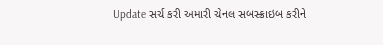Update સર્ચ કરી અમારી ચેનલ સબસ્ક્રાઇબ કરીને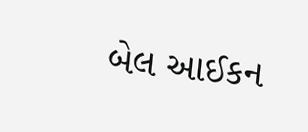બેલ આઈકન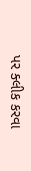પર ક્લીક કરવા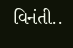વિનંતી..